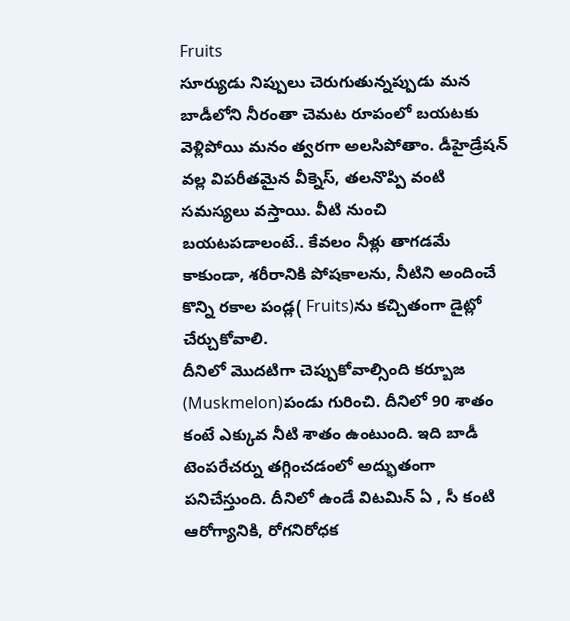Fruits
సూర్యుడు నిప్పులు చెరుగుతున్నప్పుడు మన బాడీలోని నీరంతా చెమట రూపంలో బయటకు వెళ్లిపోయి మనం త్వరగా అలసిపోతాం. డీహైడ్రేషన్ వల్ల విపరీతమైన వీక్నెస్, తలనొప్పి వంటి సమస్యలు వస్తాయి. వీటి నుంచి బయటపడాలంటే.. కేవలం నీళ్లు తాగడమే కాకుండా, శరీరానికి పోషకాలను, నీటిని అందించే కొన్ని రకాల పండ్ల( Fruits)ను కచ్చితంగా డైట్లో చేర్చుకోవాలి.
దీనిలో మొదటిగా చెప్పుకోవాల్సింది కర్బూజ (Muskmelon)పండు గురించి. దీనిలో 90 శాతం కంటే ఎక్కువ నీటి శాతం ఉంటుంది. ఇది బాడీ టెంపరేచర్ను తగ్గించడంలో అద్భుతంగా పనిచేస్తుంది. దీనిలో ఉండే విటమిన్ ఏ , సీ కంటి ఆరోగ్యానికి, రోగనిరోధక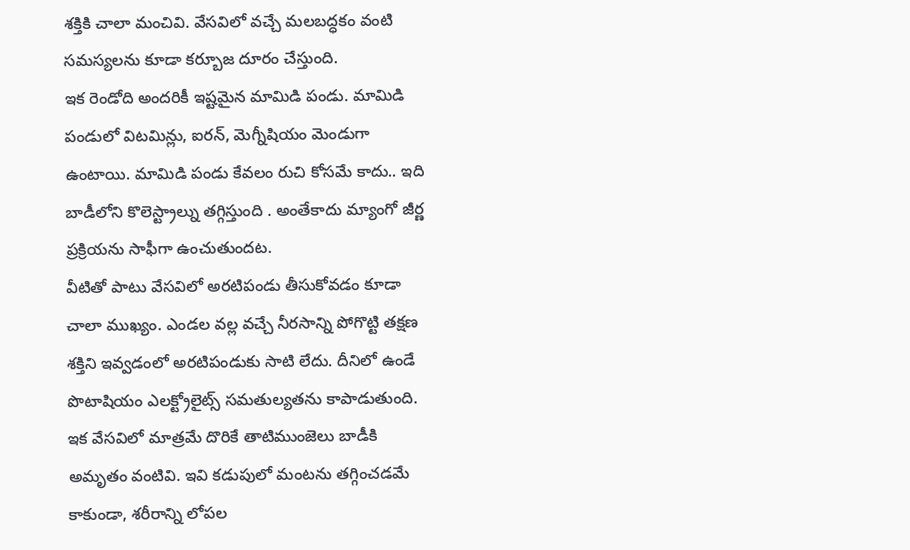శక్తికి చాలా మంచివి. వేసవిలో వచ్చే మలబద్ధకం వంటి సమస్యలను కూడా కర్బూజ దూరం చేస్తుంది.
ఇక రెండోది అందరికీ ఇష్టమైన మామిడి పండు. మామిడి పండులో విటమిన్లు, ఐరన్, మెగ్నీషియం మెండుగా ఉంటాయి. మామిడి పండు కేవలం రుచి కోసమే కాదు.. ఇది బాడీలోని కొలెస్ట్రాల్ను తగ్గిస్తుంది . అంతేకాదు మ్యాంగో జీర్ణ ప్రక్రియను సాఫీగా ఉంచుతుందట.
వీటితో పాటు వేసవిలో అరటిపండు తీసుకోవడం కూడా చాలా ముఖ్యం. ఎండల వల్ల వచ్చే నీరసాన్ని పోగొట్టి తక్షణ శక్తిని ఇవ్వడంలో అరటిపండుకు సాటి లేదు. దీనిలో ఉండే పొటాషియం ఎలక్ట్రోలైట్స్ సమతుల్యతను కాపాడుతుంది.
ఇక వేసవిలో మాత్రమే దొరికే తాటిముంజెలు బాడీకి అమృతం వంటివి. ఇవి కడుపులో మంటను తగ్గించడమే కాకుండా, శరీరాన్ని లోపల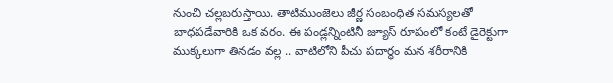నుంచి చల్లబరుస్తాయి. తాటిముంజెలు జీర్ణ సంబంధిత సమస్యలతో బాధపడేవారికి ఒక వరం. ఈ పండ్లన్నింటినీ జ్యూస్ రూపంలో కంటే డైరెక్టుగా ముక్కలుగా తినడం వల్ల .. వాటిలోని పీచు పదార్థం మన శరీరానికి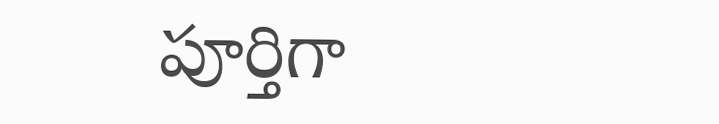పూర్తిగా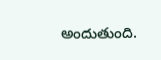అందుతుంది.